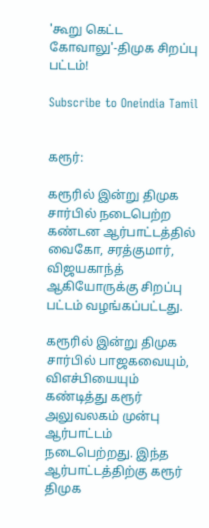'கூறு கெட்ட கோவாலு'-திமுக சிறப்பு பட்டம்!

Subscribe to Oneindia Tamil


கரூர்:

கரூரில் இன்று திமுக சார்பில் நடைபெற்ற கண்டன ஆர்பாட்டத்தில் வைகோ, சரத்குமார், விஜயகாந்த் ஆகியோருக்கு சிறப்பு பட்டம் வழங்கப்பட்டது.

கரூரில் இன்று திமுக சார்பில் பாஜகவையும், விஎச்பியையும் கண்டித்து கரூர் அலுவலகம் முன்பு ஆர்பாட்டம் நடைபெற்றது. இந்த ஆர்பாட்டத்திற்கு கரூர் திமுக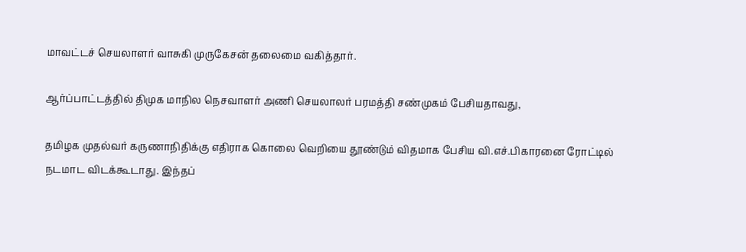மாவட்டச் செயலாளர் வாசுகி முருகேசன் தலைமை வகித்தார்.

ஆர்ப்பாட்டத்தில் திமுக மாநில நெசவாளர் அணி செயலாலர் பரமத்தி சண்முகம் பேசியதாவது,

தமிழக முதல்வர் கருணாநிதிக்கு எதிராக கொலை வெறியை தூண்டும் விதமாக பேசிய வி.எச்.பிகாரனை ரோட்டில் நடமாட விடக்கூடாது. இந்தப்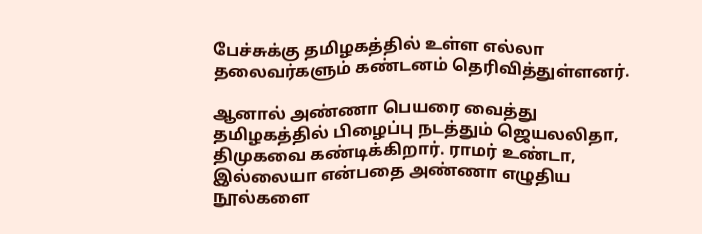பேச்சுக்கு தமிழகத்தில் உள்ள எல்லா தலைவர்களும் கண்டனம் தெரிவித்துள்ளனர்.

ஆனால் அண்ணா பெயரை வைத்து தமிழகத்தில் பிழைப்பு நடத்தும் ஜெயலலிதா, திமுகவை கண்டிக்கிறார். ராமர் உண்டா, இல்லையா என்பதை அண்ணா எழுதிய நூல்களை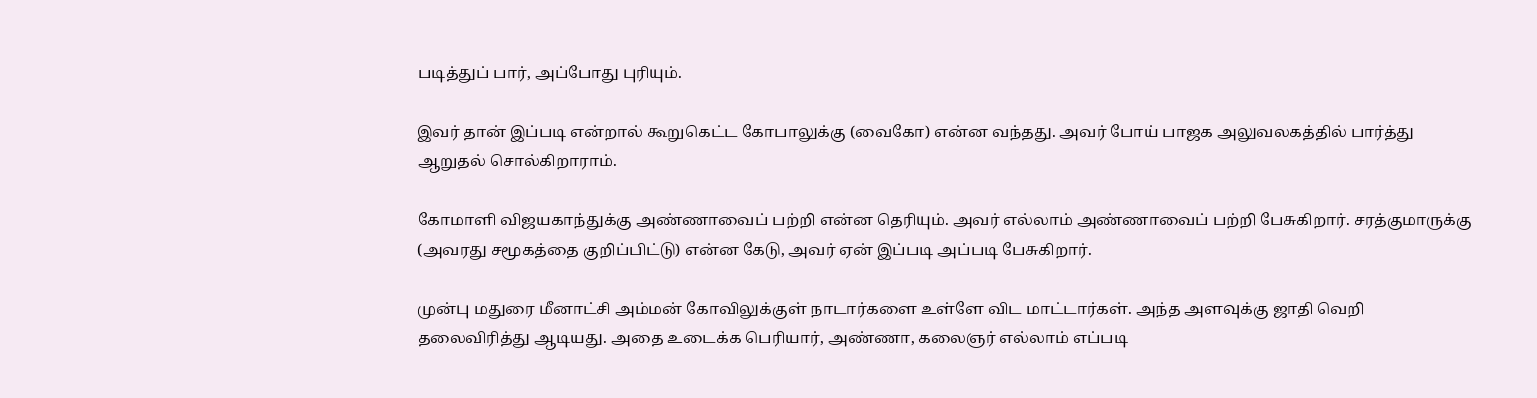படித்துப் பார், அப்போது புரியும்.

இவர் தான் இப்படி என்றால் கூறுகெட்ட கோபாலுக்கு (வைகோ) என்ன வந்தது. அவர் போய் பாஜக அலுவலகத்தில் பார்த்து ஆறுதல் சொல்கிறாராம்.

கோமாளி விஜயகாந்துக்கு அண்ணாவைப் பற்றி என்ன தெரியும். அவர் எல்லாம் அண்ணாவைப் பற்றி பேசுகிறார். சரத்குமாருக்கு (அவரது சமூகத்தை குறிப்பிட்டு) என்ன கேடு, அவர் ஏன் இப்படி அப்படி பேசுகிறார்.

முன்பு மதுரை மீனாட்சி அம்மன் கோவிலுக்குள் நாடார்களை உள்ளே விட மாட்டார்கள். அந்த அளவுக்கு ஜாதி வெறி தலைவிரித்து ஆடியது. அதை உடைக்க பெரியார், அண்ணா, கலைஞர் எல்லாம் எப்படி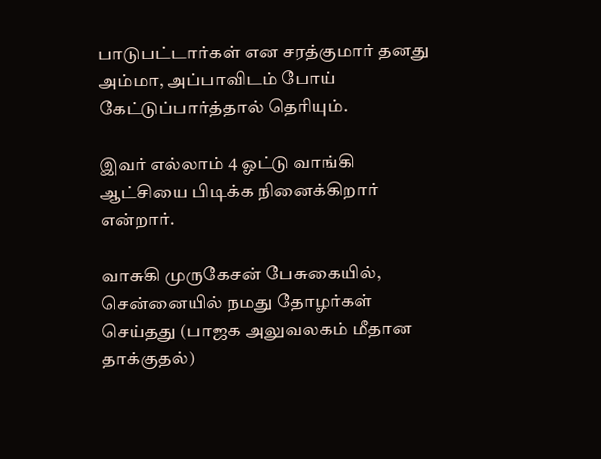பாடுபட்டார்கள் என சரத்குமார் தனது அம்மா, அப்பாவிடம் போய் கேட்டுப்பார்த்தால் தெரியும்.

இவர் எல்லாம் 4 ஓட்டு வாங்கி ஆட்சியை பிடிக்க நினைக்கிறார் என்றார்.

வாசுகி முருகேசன் பேசுகையில், சென்னையில் நமது தோழர்கள் செய்தது (பாஜக அலுவலகம் மீதான தாக்குதல்)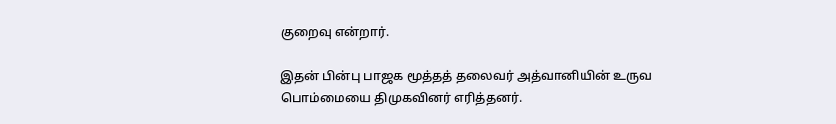குறைவு என்றார்.

இதன் பின்பு பாஜக மூத்தத் தலைவர் அத்வானியின் உருவ பொம்மையை திமுகவினர் எரித்தனர்.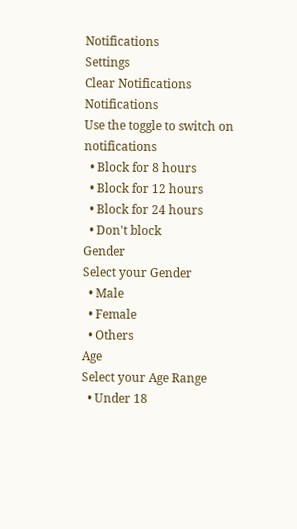Notifications
Settings
Clear Notifications
Notifications
Use the toggle to switch on notifications
  • Block for 8 hours
  • Block for 12 hours
  • Block for 24 hours
  • Don't block
Gender
Select your Gender
  • Male
  • Female
  • Others
Age
Select your Age Range
  • Under 18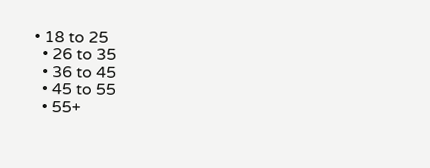• 18 to 25
  • 26 to 35
  • 36 to 45
  • 45 to 55
  • 55+